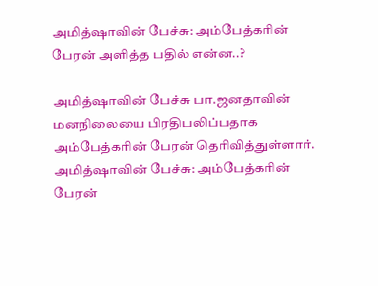அமித்ஷாவின் பேச்சு: அம்பேத்கரின் பேரன் அளித்த பதில் என்ன..?

அமித்ஷாவின் பேச்சு பா.ஜனதாவின் மனநிலையை பிரதிபலிப்பதாக அம்பேத்கரின் பேரன் தெரிவித்துள்ளார்.
அமித்ஷாவின் பேச்சு: அம்பேத்கரின் பேரன்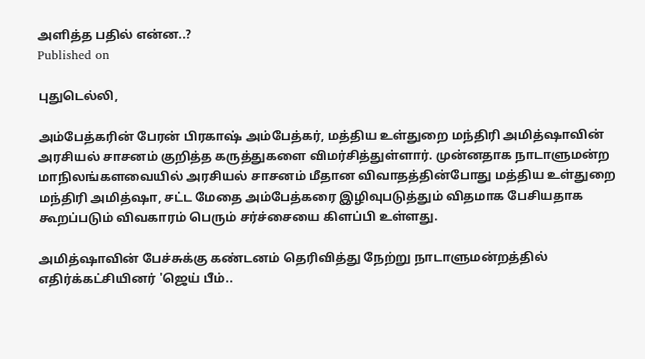அளித்த பதில் என்ன..?
Published on

புதுடெல்லி,

அம்பேத்கரின் பேரன் பிரகாஷ் அம்பேத்கர், மத்திய உள்துறை மந்திரி அமித்ஷாவின் அரசியல் சாசனம் குறித்த கருத்துகளை விமர்சித்துள்ளார். முன்னதாக நாடாளுமன்ற மாநிலங்களவையில் அரசியல் சாசனம் மீதான விவாதத்தின்போது மத்திய உள்துறை மந்திரி அமித்ஷா, சட்ட மேதை அம்பேத்கரை இழிவுபடுத்தும் விதமாக பேசியதாக கூறப்படும் விவகாரம் பெரும் சர்ச்சையை கிளப்பி உள்ளது.

அமித்ஷாவின் பேச்சுக்கு கண்டனம் தெரிவித்து நேற்று நாடாளுமன்றத்தில் எதிர்க்கட்சியினர் 'ஜெய் பீம்..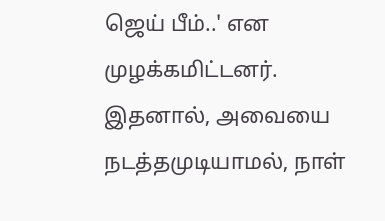ஜெய் பீம்..' என முழக்கமிட்டனர். இதனால், அவையை நடத்தமுடியாமல், நாள்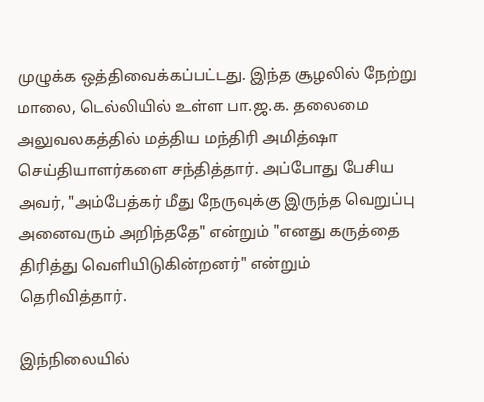முழுக்க ஒத்திவைக்கப்பட்டது. இந்த சூழலில் நேற்று மாலை, டெல்லியில் உள்ள பா.ஜ.க. தலைமை அலுவலகத்தில் மத்திய மந்திரி அமித்ஷா செய்தியாளர்களை சந்தித்தார். அப்போது பேசிய அவர், "அம்பேத்கர் மீது நேருவுக்கு இருந்த வெறுப்பு அனைவரும் அறிந்ததே" என்றும் "எனது கருத்தை திரித்து வெளியிடுகின்றனர்" என்றும் தெரிவித்தார்.

இந்நிலையில்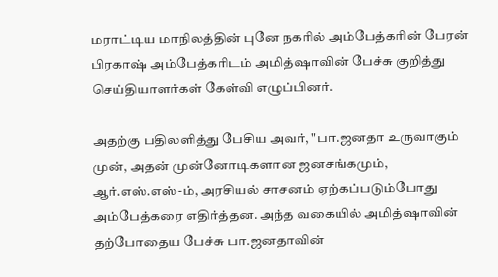மராட்டிய மாநிலத்தின் புனே நகரில் அம்பேத்கரின் பேரன் பிரகாஷ் அம்பேத்கரிடம் அமித்ஷாவின் பேச்சு குறித்து செய்தியாளர்கள் கேள்வி எழுப்பினர்.

அதற்கு பதிலளித்து பேசிய அவர், "பா.ஜனதா உருவாகும் முன், அதன் முன்னோடிகளான ஜனசங்கமும், ஆர்.எஸ்.எஸ்-ம், அரசியல் சாசனம் ஏற்கப்படும்போது அம்பேத்கரை எதிர்த்தன. அந்த வகையில் அமித்ஷாவின் தற்போதைய பேச்சு பா.ஜனதாவின்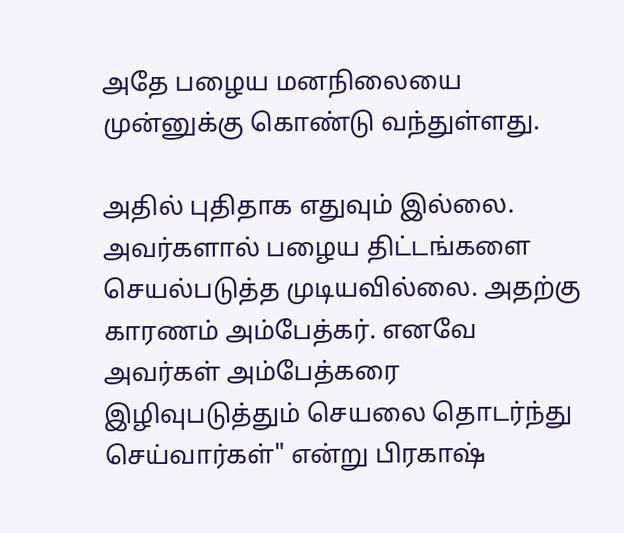அதே பழைய மனநிலையை முன்னுக்கு கொண்டு வந்துள்ளது.

அதில் புதிதாக எதுவும் இல்லை. அவர்களால் பழைய திட்டங்களை செயல்படுத்த முடியவில்லை. அதற்கு காரணம் அம்பேத்கர். எனவே அவர்கள் அம்பேத்கரை இழிவுபடுத்தும் செயலை தொடர்ந்து செய்வார்கள்" என்று பிரகாஷ்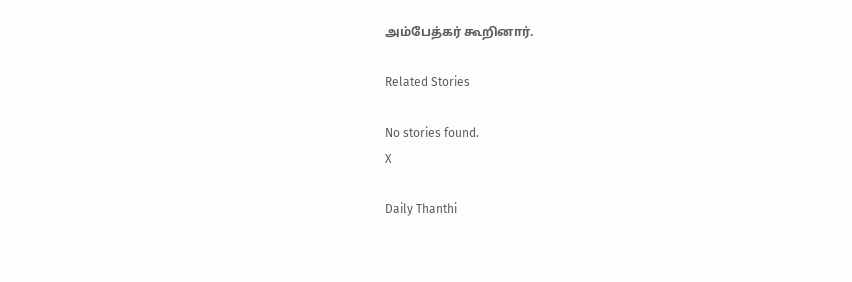அம்பேத்கர் கூறினார்.

Related Stories

No stories found.
X

Daily Thanthi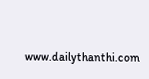www.dailythanthi.com